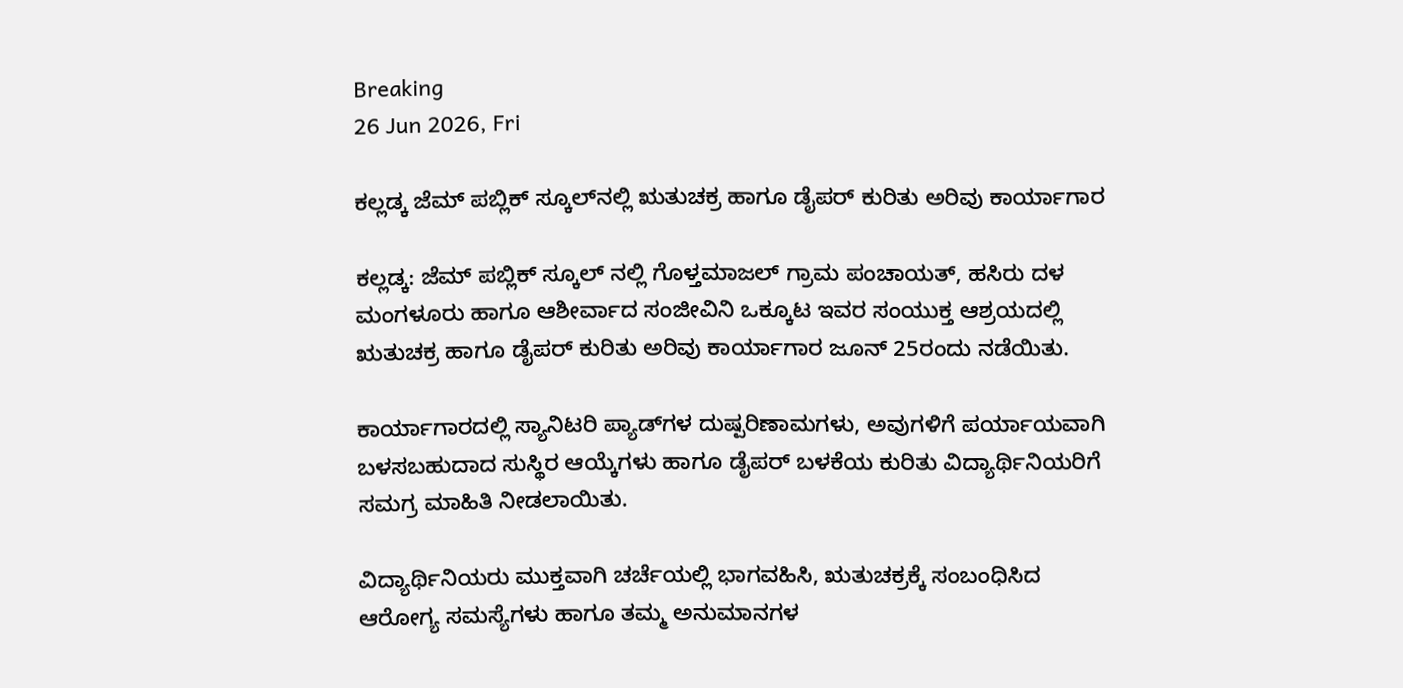Breaking
26 Jun 2026, Fri

ಕಲ್ಲಡ್ಕ ಜೆಮ್ ಪಬ್ಲಿಕ್ ಸ್ಕೂಲ್‌ನಲ್ಲಿ ಋತುಚಕ್ರ ಹಾಗೂ ಡೈಪರ್ ಕುರಿತು ಅರಿವು ಕಾರ್ಯಾಗಾರ

ಕಲ್ಲಡ್ಕ: ಜೆಮ್ ಪಬ್ಲಿಕ್ ಸ್ಕೂಲ್ ನಲ್ಲಿ ಗೊಳ್ತಮಾಜಲ್ ಗ್ರಾಮ ಪಂಚಾಯತ್, ಹಸಿರು ದಳ ಮಂಗಳೂರು ಹಾಗೂ ಆಶೀರ್ವಾದ ಸಂಜೀವಿನಿ ಒಕ್ಕೂಟ ಇವರ ಸಂಯುಕ್ತ ಆಶ್ರಯದಲ್ಲಿ ಋತುಚಕ್ರ ಹಾಗೂ ಡೈಪರ್ ಕುರಿತು ಅರಿವು ಕಾರ್ಯಾಗಾರ ಜೂನ್ 25ರಂದು ನಡೆಯಿತು.

ಕಾರ್ಯಾಗಾರದಲ್ಲಿ ಸ್ಯಾನಿಟರಿ ಪ್ಯಾಡ್‌ಗಳ ದುಷ್ಪರಿಣಾಮಗಳು, ಅವುಗಳಿಗೆ ಪರ್ಯಾಯವಾಗಿ ಬಳಸಬಹುದಾದ ಸುಸ್ಥಿರ ಆಯ್ಕೆಗಳು ಹಾಗೂ ಡೈಪರ್ ಬಳಕೆಯ ಕುರಿತು ವಿದ್ಯಾರ್ಥಿನಿಯರಿಗೆ ಸಮಗ್ರ ಮಾಹಿತಿ ನೀಡಲಾಯಿತು.

ವಿದ್ಯಾರ್ಥಿನಿಯರು ಮುಕ್ತವಾಗಿ ಚರ್ಚೆಯಲ್ಲಿ ಭಾಗವಹಿಸಿ, ಋತುಚಕ್ರಕ್ಕೆ ಸಂಬಂಧಿಸಿದ ಆರೋಗ್ಯ ಸಮಸ್ಯೆಗಳು ಹಾಗೂ ತಮ್ಮ ಅನುಮಾನಗಳ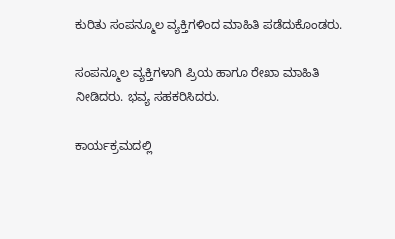ಕುರಿತು ಸಂಪನ್ಮೂಲ ವ್ಯಕ್ತಿಗಳಿಂದ ಮಾಹಿತಿ ಪಡೆದುಕೊಂಡರು.

ಸಂಪನ್ಮೂಲ ವ್ಯಕ್ತಿಗಳಾಗಿ ಪ್ರಿಯ ಹಾಗೂ ರೇಖಾ ಮಾಹಿತಿ ನೀಡಿದರು. ಭವ್ಯ ಸಹಕರಿಸಿದರು.

ಕಾರ್ಯಕ್ರಮದಲ್ಲಿ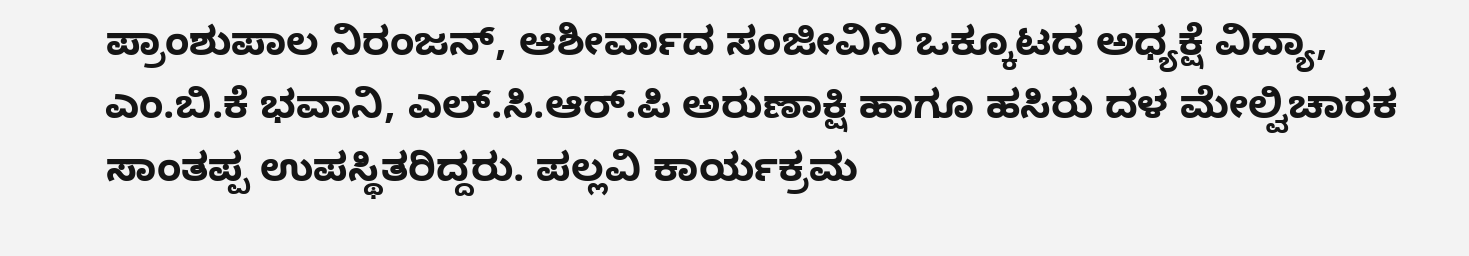ಪ್ರಾಂಶುಪಾಲ ನಿರಂಜನ್, ಆಶೀರ್ವಾದ ಸಂಜೀವಿನಿ ಒಕ್ಕೂಟದ ಅಧ್ಯಕ್ಷೆ ವಿದ್ಯಾ, ಎಂ.ಬಿ.ಕೆ ಭವಾನಿ, ಎಲ್‌.ಸಿ.ಆರ್‌.ಪಿ ಅರುಣಾಕ್ಷಿ ಹಾಗೂ ಹಸಿರು ದಳ ಮೇಲ್ವಿಚಾರಕ ಸಾಂತಪ್ಪ ಉಪಸ್ಥಿತರಿದ್ದರು. ಪಲ್ಲವಿ ಕಾರ್ಯಕ್ರಮ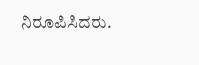ನಿರೂಪಿಸಿದರು.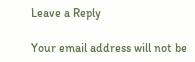Leave a Reply

Your email address will not be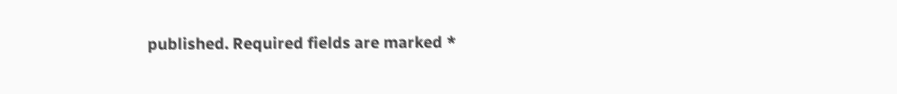published. Required fields are marked *